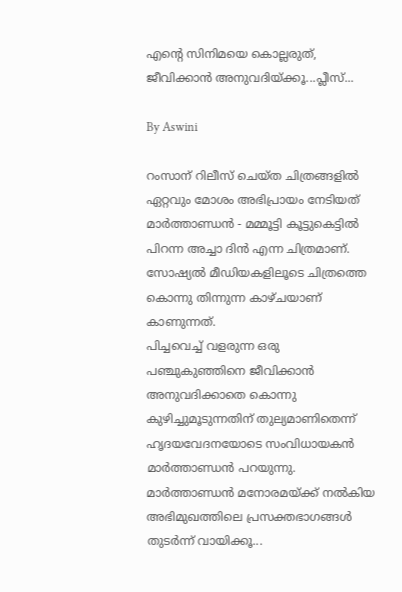എന്റെ സിനിമയെ കൊല്ലരുത്, ജീവിക്കാന്‍ അനുവദിയ്ക്കൂ...പ്ലീസ്...

By Aswini

റംസാന് റിലീസ് ചെയ്ത ചിത്രങ്ങളില്‍ ഏറ്റവും മോശം അഭിപ്രായം നേടിയത് മാര്‍ത്താണ്ഡന്‍ - മമ്മൂട്ടി കൂട്ടുകെട്ടില്‍ പിറന്ന അച്ചാ ദിന്‍ എന്ന ചിത്രമാണ്. സോഷ്യല്‍ മീഡിയകളിലൂടെ ചിത്രത്തെ കൊന്നു തിന്നുന്ന കാഴ്ചയാണ് കാണുന്നത്.
പിച്ചവെച്ച് വളരുന്ന ഒരു പഞ്ചുകുഞ്ഞിനെ ജീവിക്കാന്‍ അനുവദിക്കാതെ കൊന്നു കുഴിച്ചുമൂടുന്നതിന് തുല്യമാണിതെന്ന് ഹൃദയവേദനയോടെ സംവിധായകന്‍ മാര്‍ത്താണ്ഡന്‍ പറയുന്നു. മാര്‍ത്താണ്ഡന്‍ മനോരമയ്ക്ക് നല്‍കിയ അഭിമുഖത്തിലെ പ്രസക്തഭാഗങ്ങള്‍ തുടര്‍ന്ന് വായിക്കൂ...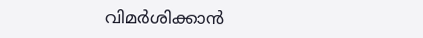വിമര്‍ശിക്കാന്‍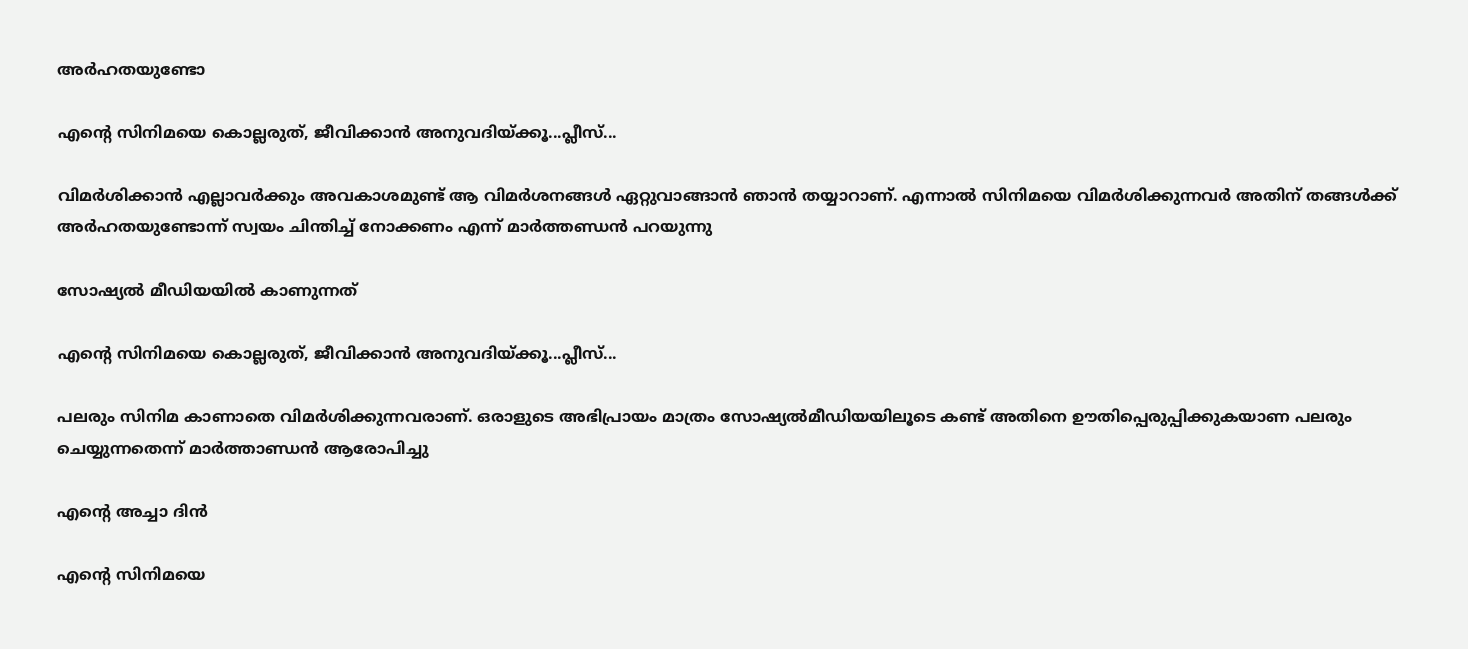അര്‍ഹതയുണ്ടോ

എന്റെ സിനിമയെ കൊല്ലരുത്, ജീവിക്കാന്‍ അനുവദിയ്ക്കൂ...പ്ലീസ്...

വിമര്‍ശിക്കാന്‍ എല്ലാവര്‍ക്കും അവകാശമുണ്ട് ആ വിമര്‍ശനങ്ങള്‍ ഏറ്റുവാങ്ങാന്‍ ഞാന്‍ തയ്യാറാണ്. എന്നാല്‍ സിനിമയെ വിമര്‍ശിക്കുന്നവര്‍ അതിന് തങ്ങള്‍ക്ക് അര്‍ഹതയുണ്ടോന്ന് സ്വയം ചിന്തിച്ച് നോക്കണം എന്ന് മാര്‍ത്തണ്ഡന്‍ പറയുന്നു

സോഷ്യല്‍ മീഡിയയില്‍ കാണുന്നത്

എന്റെ സിനിമയെ കൊല്ലരുത്, ജീവിക്കാന്‍ അനുവദിയ്ക്കൂ...പ്ലീസ്...

പലരും സിനിമ കാണാതെ വിമര്‍ശിക്കുന്നവരാണ്. ഒരാളുടെ അഭിപ്രായം മാത്രം സോഷ്യല്‍മീഡിയയിലൂടെ കണ്ട് അതിനെ ഊതിപ്പെരുപ്പിക്കുകയാണ പലരും ചെയ്യുന്നതെന്ന് മാര്‍ത്താണ്ഡന്‍ ആരോപിച്ചു

എന്റെ അച്ചാ ദിന്‍

എന്റെ സിനിമയെ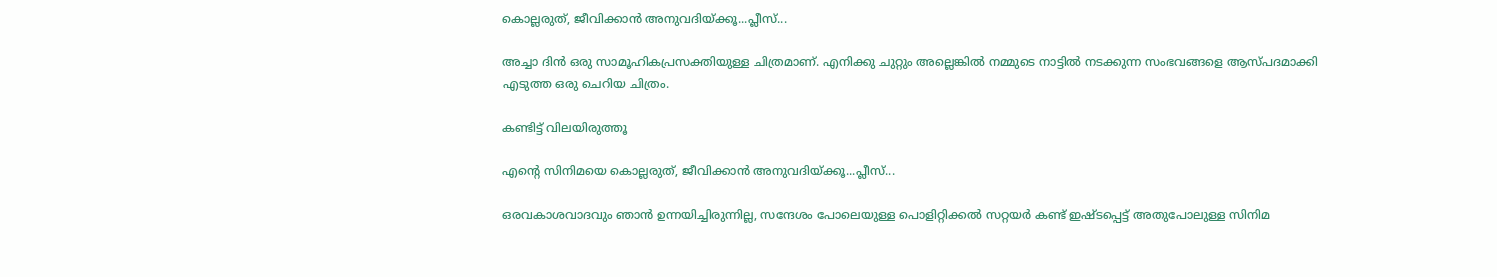കൊല്ലരുത്, ജീവിക്കാന്‍ അനുവദിയ്ക്കൂ...പ്ലീസ്...

അച്ചാ ദിന്‍ ഒരു സാമൂഹികപ്രസക്തിയുള്ള ചിത്രമാണ്. എനിക്കു ചുറ്റും അല്ലെങ്കില്‍ നമ്മുടെ നാട്ടില്‍ നടക്കുന്ന സംഭവങ്ങളെ ആസ്പദമാക്കി എടുത്ത ഒരു ചെറിയ ചിത്രം.

കണ്ടിട്ട് വിലയിരുത്തൂ

എന്റെ സിനിമയെ കൊല്ലരുത്, ജീവിക്കാന്‍ അനുവദിയ്ക്കൂ...പ്ലീസ്...

ഒരവകാശവാദവും ഞാന്‍ ഉന്നയിച്ചിരുന്നില്ല, സന്ദേശം പോലെയുള്ള പൊളിറ്റിക്കല്‍ സറ്റയര്‍ കണ്ട് ഇഷ്ടപ്പെട്ട് അതുപോലുള്ള സിനിമ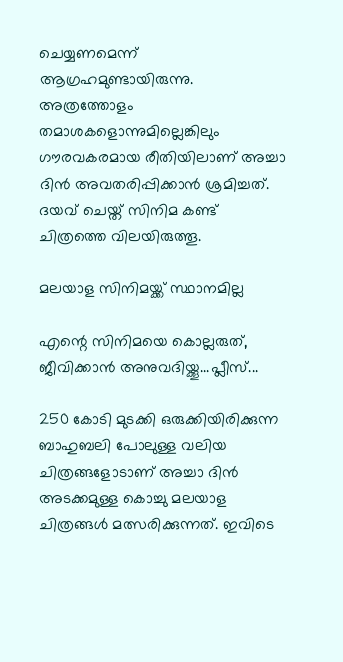ചെയ്യണമെന്ന് ആഗ്രഹമുണ്ടായിരുന്നു. അത്രത്തോളം തമാശകളൊന്നുമില്ലെങ്കിലും ഗൗരവകരമായ രീതിയിലാണ് അച്ചാ ദിന്‍ അവതരിപ്പിക്കാന്‍ ശ്രമിച്ചത്. ദയവ് ചെയ്ത് സിനിമ കണ്ട് ചിത്രത്തെ വിലയിരുത്തൂ.

മലയാള സിനിമയ്ക്ക് സ്ഥാനമില്ല

എന്റെ സിനിമയെ കൊല്ലരുത്, ജീവിക്കാന്‍ അനുവദിയ്ക്കൂ...പ്ലീസ്...

250 കോടി മുടക്കി ഒരുക്കിയിരിക്കുന്ന ബാഹുബലി പോലുള്ള വലിയ ചിത്രങ്ങളോടാണ് അച്ചാ ദിന്‍ അടക്കമുള്ള കൊച്ചു മലയാള ചിത്രങ്ങള്‍ മത്സരിക്കുന്നത്. ഇവിടെ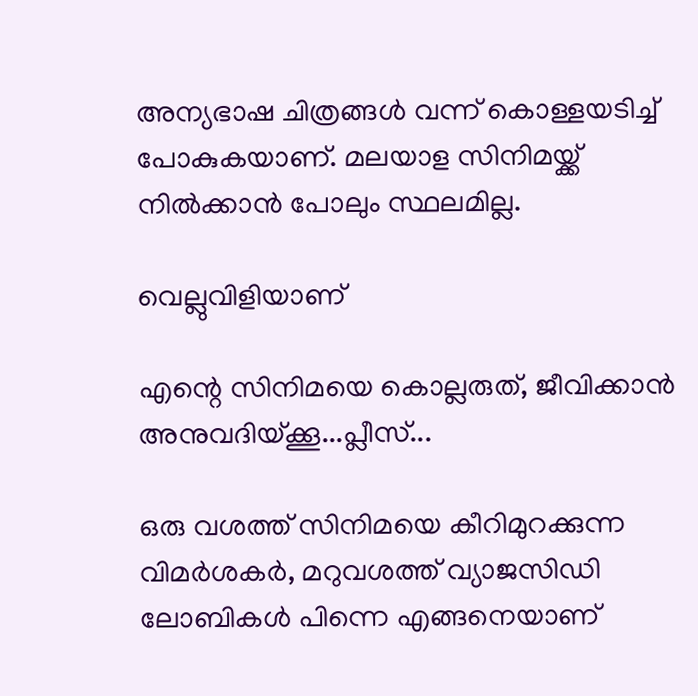അന്യഭാഷ ചിത്രങ്ങള്‍ വന്ന് കൊള്ളയടിച്ച് പോകുകയാണ്. മലയാള സിനിമയ്ക്ക് നില്‍ക്കാന്‍ പോലും സ്ഥലമില്ല.

വെല്ലുവിളിയാണ്

എന്റെ സിനിമയെ കൊല്ലരുത്, ജീവിക്കാന്‍ അനുവദിയ്ക്കൂ...പ്ലീസ്...

ഒരു വശത്ത് സിനിമയെ കീറിമുറക്കുന്ന വിമര്‍ശകര്‍, മറുവശത്ത് വ്യാജസിഡി ലോബികള്‍ പിന്നെ എങ്ങനെയാണ്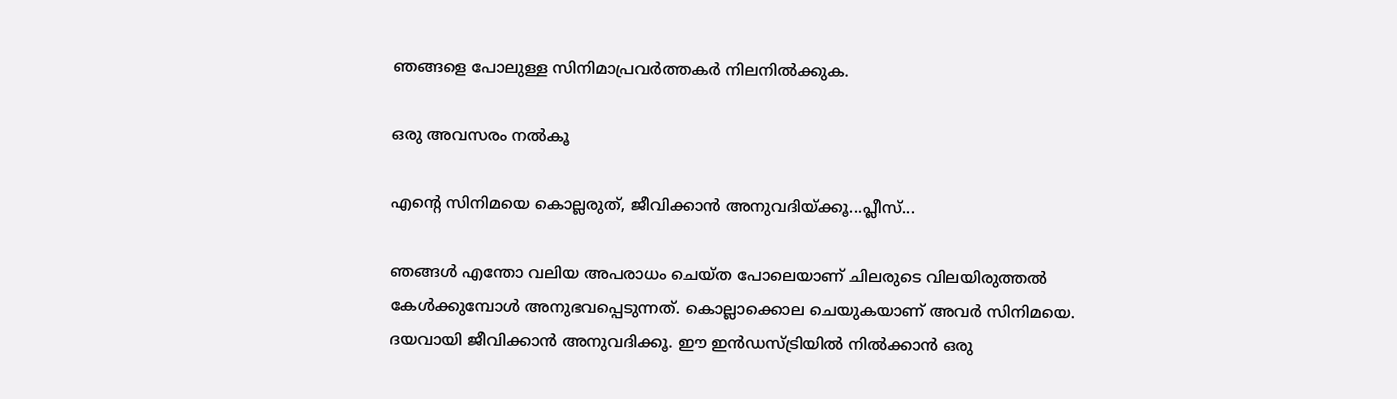ഞങ്ങളെ പോലുള്ള സിനിമാപ്രവര്‍ത്തകര്‍ നിലനില്‍ക്കുക.

ഒരു അവസരം നല്‍കൂ

എന്റെ സിനിമയെ കൊല്ലരുത്, ജീവിക്കാന്‍ അനുവദിയ്ക്കൂ...പ്ലീസ്...

ഞങ്ങള്‍ എന്തോ വലിയ അപരാധം ചെയ്ത പോലെയാണ് ചിലരുടെ വിലയിരുത്തല്‍ കേള്‍ക്കുമ്പോള്‍ അനുഭവപ്പെടുന്നത്. കൊല്ലാക്കൊല ചെയുകയാണ് അവര്‍ സിനിമയെ. ദയവായി ജീവിക്കാന്‍ അനുവദിക്കൂ. ഈ ഇന്‍ഡസ്ട്രിയില്‍ നില്‍ക്കാന്‍ ഒരു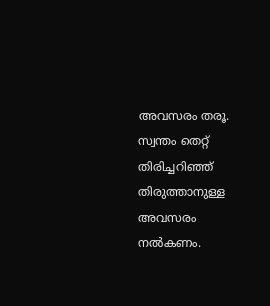അവസരം തരൂ. സ്വന്തം തെറ്റ് തിരിച്ചറിഞ്ഞ് തിരുത്താനുള്ള അവസരം നല്‍കണം.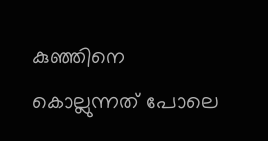കുഞ്ഞിനെ കൊല്ലുന്നത് പോലെ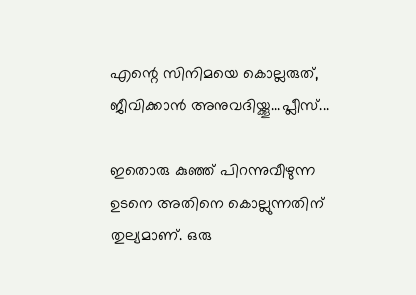എന്റെ സിനിമയെ കൊല്ലരുത്, ജീവിക്കാന്‍ അനുവദിയ്ക്കൂ...പ്ലീസ്...

ഇതൊരു കുഞ്ഞ് പിറന്നുവീഴുന്ന ഉടനെ അതിനെ കൊല്ലുന്നതിന് തുല്യമാണ്. ഒരു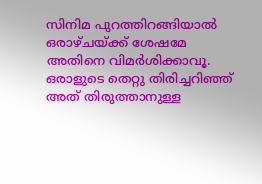സിനിമ പുറത്തിറങ്ങിയാല്‍ ഒരാഴ്ചയ്ക്ക് ശേഷമേ അതിനെ വിമര്‍ശിക്കാവൂ. ഒരാളുടെ തെറ്റു തിരിച്ചറിഞ്ഞ് അത് തിരുത്താനുള്ള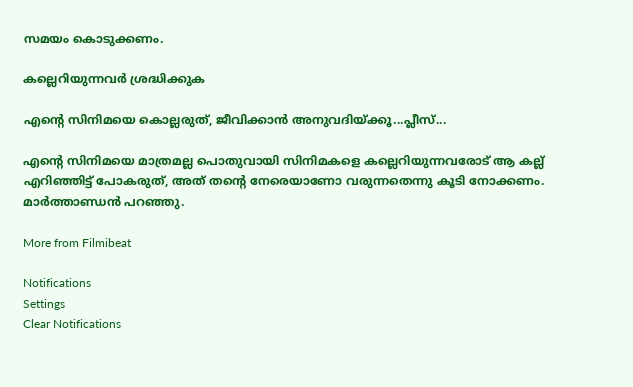സമയം കൊടുക്കണം.

കല്ലെറിയുന്നവര്‍ ശ്രദ്ധിക്കുക

എന്റെ സിനിമയെ കൊല്ലരുത്, ജീവിക്കാന്‍ അനുവദിയ്ക്കൂ...പ്ലീസ്...

എന്റെ സിനിമയെ മാത്രമല്ല പൊതുവായി സിനിമകളെ കല്ലെറിയുന്നവരോട് ആ കല്ല് എറിഞ്ഞിട്ട് പോകരുത്, അത് തന്റെ നേരെയാണോ വരുന്നതെന്നു കൂടി നോക്കണം. മാര്‍ത്താണ്ഡന്‍ പറഞ്ഞു.

More from Filmibeat

Notifications
Settings
Clear Notifications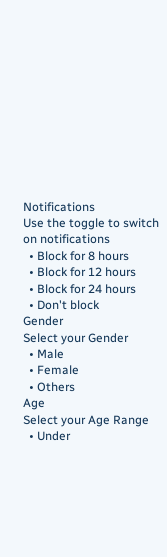Notifications
Use the toggle to switch on notifications
  • Block for 8 hours
  • Block for 12 hours
  • Block for 24 hours
  • Don't block
Gender
Select your Gender
  • Male
  • Female
  • Others
Age
Select your Age Range
  • Under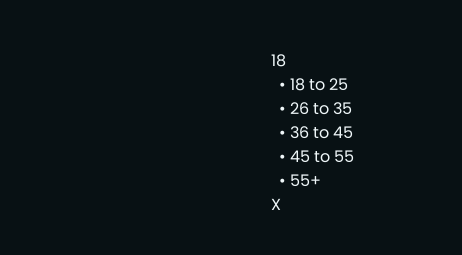18
  • 18 to 25
  • 26 to 35
  • 36 to 45
  • 45 to 55
  • 55+
X